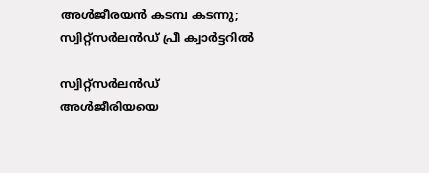അള്‍ജീരയന്‍ കടമ്പ കടന്നു; സ്വിറ്റ്‌സര്‍ലന്‍ഡ് പ്രീ ക്വാര്‍ട്ടറില്‍

സ്വിറ്റ്‌സര്‍ലന്‍ഡ് അള്‍ജീരിയയെ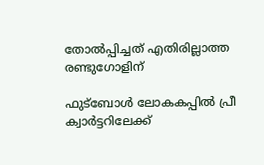തോല്‍പ്പിച്ചത് എതിരില്ലാത്ത രണ്ടുഗോളിന്

ഫുട്‌ബോള്‍ ലോകകപ്പില്‍ പ്രീ ക്വാര്‍ട്ടറിലേക്ക്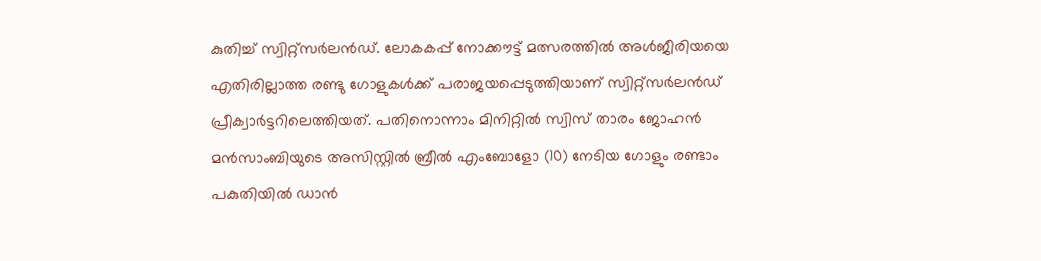കുതിച്ച് സ്വിറ്റ്‌സര്‍ലന്‍ഡ്. ലോകകപ്പ് നോക്കൗട്ട് മത്സരത്തില്‍ അള്‍ജീരിയയെ എതിരില്ലാത്ത രണ്ടു ഗോളുകള്‍ക്ക് പരാജയപ്പെടുത്തിയാണ് സ്വിറ്റ്‌സര്‍ലന്‍ഡ് പ്രീക്വാര്‍ട്ടറിലെത്തിയത്. പതിനൊന്നാം മിനിറ്റില്‍ സ്വിസ് താരം ജോഹന്‍ മന്‍സാംബിയുടെ അസിസ്റ്റില്‍ ബ്രീല്‍ എംബോളോ (10) നേടിയ ഗോളും രണ്ടാം പകുതിയില്‍ ഡാന്‍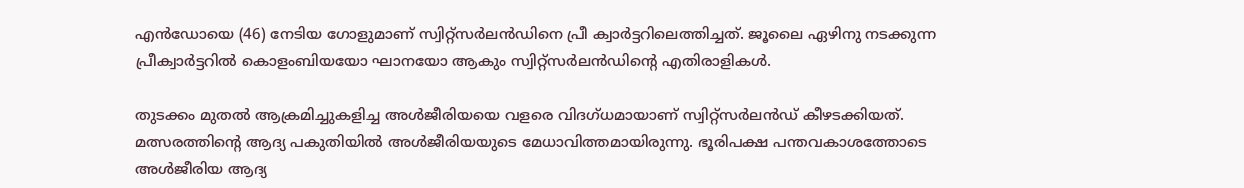എന്‍ഡോയെ (46) നേടിയ ഗോളുമാണ് സ്വിറ്റ്‌സര്‍ലന്‍ഡിനെ പ്രീ ക്വാര്‍ട്ടറിലെത്തിച്ചത്. ജൂലൈ ഏഴിനു നടക്കുന്ന പ്രീക്വാര്‍ട്ടറില്‍ കൊളംബിയയോ ഘാനയോ ആകും സ്വിറ്റ്സര്‍ലന്‍ഡിന്റെ എതിരാളികള്‍.

തുടക്കം മുതല്‍ ആക്രമിച്ചുകളിച്ച അള്‍ജീരിയയെ വളരെ വിദഗ്ധമായാണ് സ്വിറ്റ്‌സര്‍ലന്‍ഡ് കീഴടക്കിയത്. മത്സരത്തിന്റെ ആദ്യ പകുതിയില്‍ അള്‍ജീരിയയുടെ മേധാവിത്തമായിരുന്നു. ഭൂരിപക്ഷ പന്തവകാശത്തോടെ അള്‍ജീരിയ ആദ്യ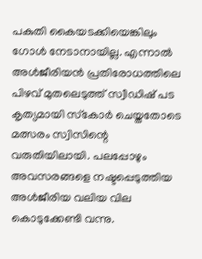പകുതി കൈയടക്കിയെങ്കിലും ഗോള്‍ നേടാനായില്ല. എന്നാല്‍ അള്‍ജീരിയന്‍ പ്രതിരോധത്തിലെ പിഴവ് മുതലെടുത്ത് സ്വീഡിഷ് പട കൃത്യമായി സ്‌കോര്‍ ചെയ്തതോടെ മത്സരം സ്വിസിന്റെ വരുതിയിലായി. പലപ്പോഴും അവസരങ്ങളെ നഷ്ടപ്പെടുത്തിയ അള്‍ജീരിയ വലിയ വില കൊടുക്കേണ്ടി വന്നു.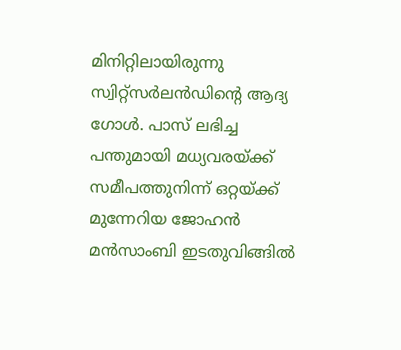മിനിറ്റിലായിരുന്നു സ്വിറ്റ്‌സര്‍ലന്‍ഡിന്റെ ആദ്യ ഗോള്‍. പാസ് ലഭിച്ച പന്തുമായി മധ്യവരയ്ക്ക് സമീപത്തുനിന്ന് ഒറ്റയ്ക്ക് മുന്നേറിയ ജോഹന്‍ മന്‍സാംബി ഇടതുവിങ്ങില്‍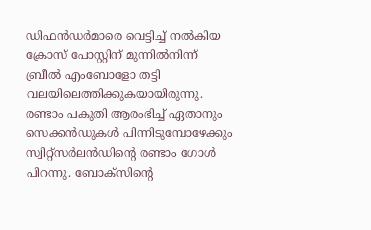ഡിഫന്‍ഡര്‍മാരെ വെട്ടിച്ച് നല്‍കിയ ക്രോസ് പോസ്റ്റിന് മുന്നില്‍നിന്ന് ബ്രീല്‍ എംബോളോ തട്ടി വലയിലെത്തിക്കുകയായിരുന്നു. രണ്ടാം പകുതി ആരംഭിച്ച് ഏതാനും സെക്കന്‍ഡുകള്‍ പിന്നിടുമ്പോഴേക്കും സ്വിറ്റ്‌സര്‍ലന്‍ഡിന്റെ രണ്ടാം ഗോള്‍ പിറന്നു. ബോക്‌സിന്റെ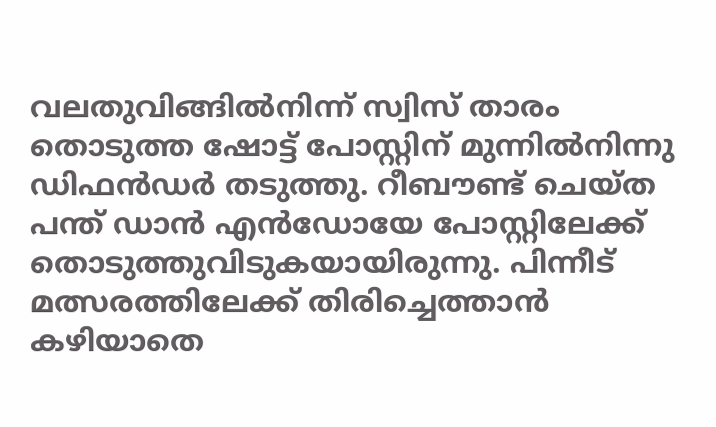വലതുവിങ്ങില്‍നിന്ന് സ്വിസ് താരം തൊടുത്ത ഷോട്ട് പോസ്റ്റിന് മുന്നില്‍നിന്നു ഡിഫന്‍ഡര്‍ തടുത്തു. റീബൗണ്ട് ചെയ്ത പന്ത് ഡാന്‍ എന്‍ഡോയേ പോസ്റ്റിലേക്ക് തൊടുത്തുവിടുകയായിരുന്നു. പിന്നീട് മത്സരത്തിലേക്ക് തിരിച്ചെത്താന്‍ കഴിയാതെ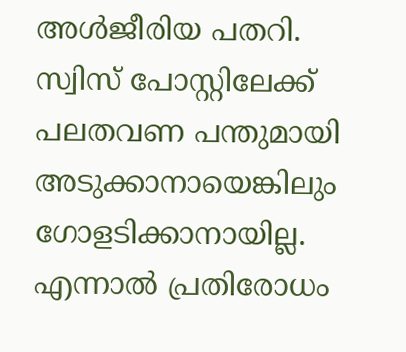അള്‍ജീരിയ പതറി. സ്വിസ് പോസ്റ്റിലേക്ക് പലതവണ പന്തുമായി അടുക്കാനായെങ്കിലും ഗോളടിക്കാനായില്ല. എന്നാല്‍ പ്രതിരോധം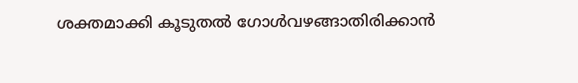ശക്തമാക്കി കൂടുതല്‍ ഗോള്‍വഴങ്ങാതിരിക്കാന്‍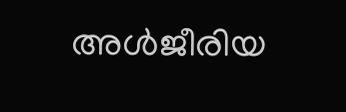അള്‍ജീരിയ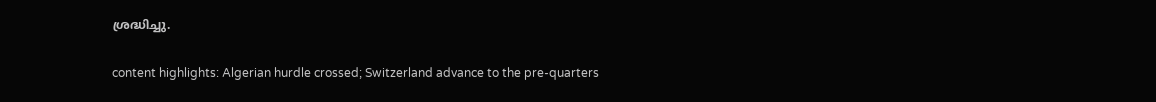ശ്രദ്ധിച്ചു.

content highlights: Algerian hurdle crossed; Switzerland advance to the pre-quarters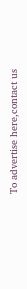To advertise here,contact us